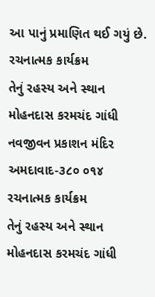આ પાનું પ્રમાણિત થઈ ગયું છે.
રચનાત્મક કાર્યક્રમ
તેનું રહસ્ય અને સ્થાન
મોહનદાસ કરમચંદ ગાંધી
નવજીવન પ્રકાશન મંદિર
અમદાવાદ-૩૮૦ ૦૧૪
રચનાત્મક કાર્યક્રમ
તેનું રહસ્ય અને સ્થાન
મોહનદાસ કરમચંદ ગાંધી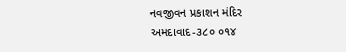નવજીવન પ્રકાશન મંદિર
અમદાવાદ-૩૮૦ ૦૧૪